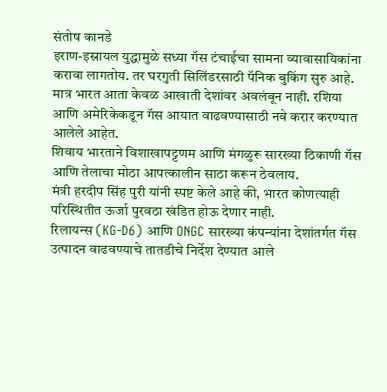संतोष कानडे
इराण-इस्रायल युद्धामुळे सध्या गॅस टंचाईचा सामना व्यावासायिकांना करावा लागतोय. तर घरगुती सिलिंडरसाठी पॅनिक बुकिंग सुरु आहे.
मात्र भारत आता केवळ आखाती देशांवर अवलंबून नाही. रशिया आणि अमेरिकेकडून गॅस आयात वाढवण्यासाठी नवे करार करण्यात आलेले आहेत.
शिवाय भारताने विशाखापट्टणम आणि मंगळुरू सारख्या ठिकाणी गॅस आणि तेलाचा मोठा आपत्कालीन साठा करून ठेवलाय.
मंत्री हरदीप सिंह पुरी यांनी स्पष्ट केले आहे की, भारत कोणत्याही परिस्थितीत ऊर्जा पुरवठा खंडित होऊ देणार नाही.
रिलायन्स (KG-D6) आणि ONGC सारख्या कंपन्यांना देशांतर्गत गॅस उत्पादन वाढवण्याचे तातडीचे निर्देश देण्यात आले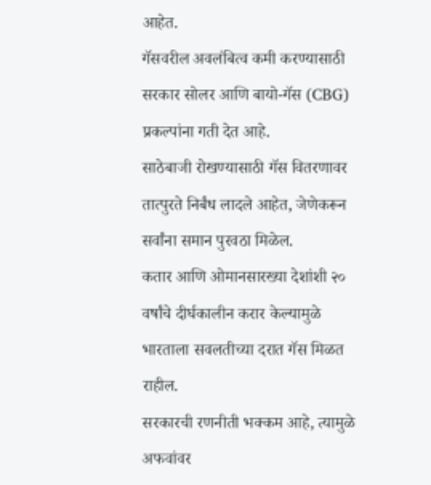आहेत.
गॅसवरील अवलंबित्व कमी करण्यासाठी सरकार सोलर आणि बायो-गॅस (CBG) प्रकल्पांना गती देत आहे.
साठेबाजी रोखण्यासाठी गॅस वितरणावर तात्पुरते निर्बंध लादले आहेत, जेणेकरून सर्वांना समान पुरवठा मिळेल.
कतार आणि ओमानसारख्या देशांशी २० वर्षांचे दीर्घकालीन करार केल्यामुळे भारताला सवलतीच्या दरात गॅस मिळत राहील.
सरकारची रणनीती भक्कम आहे, त्यामुळे अफवांवर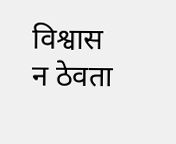विश्वास न ठेवता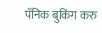पॅनिक बुकिंग करु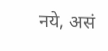नये, असं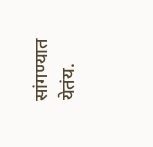सांगण्यात येतंय.